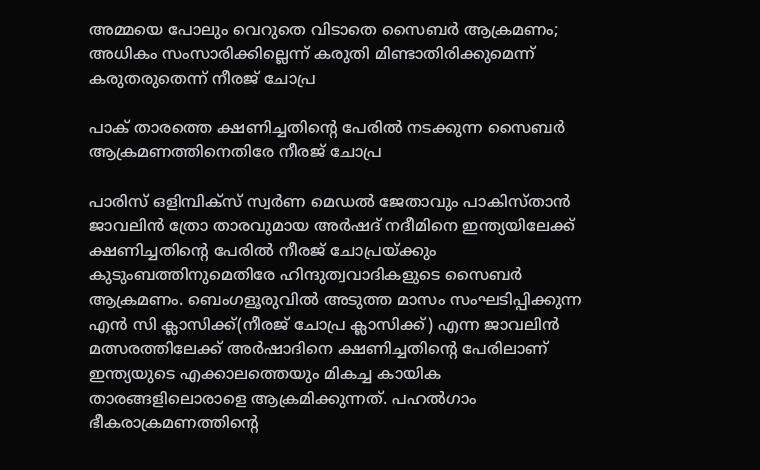അമ്മയെ പോലും വെറുതെ വിടാതെ സൈബര്‍ ആക്രമണം; അധികം സംസാരിക്കില്ലെന്ന് കരുതി മിണ്ടാതിരിക്കുമെന്ന് കരുതരുതെന്ന് നീരജ് ചോപ്ര

പാക് താരത്തെ ക്ഷണിച്ചതിന്റെ പേരില്‍ നടക്കുന്ന സൈബര്‍ ആക്രമണത്തിനെതിരേ നീരജ് ചോപ്ര

പാരിസ് ഒളിമ്പിക്‌സ് സ്വര്‍ണ മെഡല്‍ ജേതാവും പാകിസ്താന്‍ ജാവലിന്‍ ത്രോ താരവുമായ അര്‍ഷദ് നദീമിനെ ഇന്ത്യയിലേക്ക് ക്ഷണിച്ചതിന്റെ പേരില്‍ നീരജ് ചോപ്രയ്ക്കും കുടുംബത്തിനുമെതിരേ ഹിന്ദുത്വവാദികളുടെ സൈബര്‍ ആക്രമണം. ബെംഗളൂരുവില്‍ അടുത്ത മാസം സംഘടിപ്പിക്കുന്ന എന്‍ സി ക്ലാസിക്ക്(നീരജ് ചോപ്ര ക്ലാസിക്ക്) എന്ന ജാവലിന്‍ മത്സരത്തിലേക്ക് അര്‍ഷാദിനെ ക്ഷണിച്ചതിന്റെ പേരിലാണ് ഇന്ത്യയുടെ എക്കാലത്തെയും മികച്ച കായിക താരങ്ങളിലൊരാളെ ആക്രമിക്കുന്നത്. പഹല്‍ഗാം ഭീകരാക്രമണത്തിന്റെ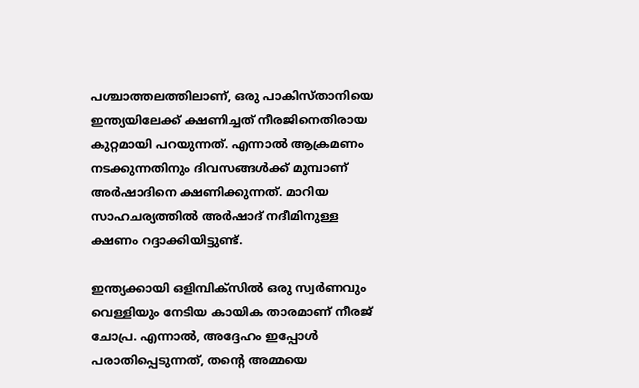പശ്ചാത്തലത്തിലാണ്, ഒരു പാകിസ്താനിയെ ഇന്ത്യയിലേക്ക് ക്ഷണിച്ചത് നീരജിനെതിരായ കുറ്റമായി പറയുന്നത്. എന്നാല്‍ ആക്രമണം നടക്കുന്നതിനും ദിവസങ്ങള്‍ക്ക് മുമ്പാണ് അര്‍ഷാദിനെ ക്ഷണിക്കുന്നത്. മാറിയ സാഹചര്യത്തില്‍ അര്‍ഷാദ് നദീമിനുള്ള ക്ഷണം റദ്ദാക്കിയിട്ടുണ്ട്.

ഇന്ത്യക്കായി ഒളിമ്പിക്‌സില്‍ ഒരു സ്വര്‍ണവും വെള്ളിയും നേടിയ കായിക താരമാണ് നീരജ് ചോപ്ര. എന്നാല്‍, അദ്ദേഹം ഇപ്പോള്‍ പരാതിപ്പെടുന്നത്, തന്റെ അമ്മയെ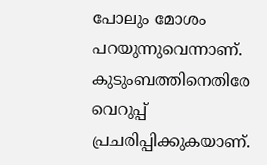പോലും മോശം പറയുന്നുവെന്നാണ്. കുടുംബത്തിനെതിരേ വെറുപ്പ് പ്രചരിപ്പിക്കുകയാണ്.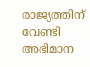രാജ്യത്തിന് വേണ്ടി അഭിമാന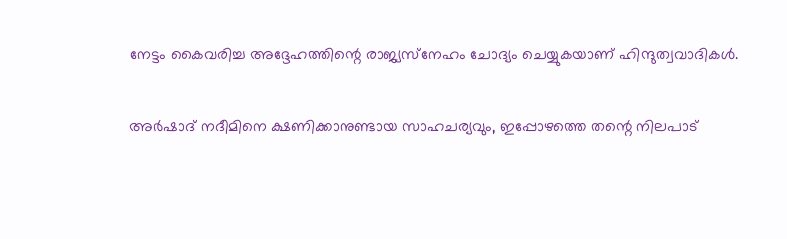നേട്ടം കൈവരിച്ച അദ്ദേഹത്തിന്റെ രാജ്യസ്‌നേഹം ചോദ്യം ചെയ്യുകയാണ് ഹിന്ദുത്വവാദികള്‍.

അര്‍ഷാദ് നദീമിനെ ക്ഷണിക്കാനുണ്ടായ സാഹചര്യവും, ഇപ്പോഴത്തെ തന്റെ നിലപാട്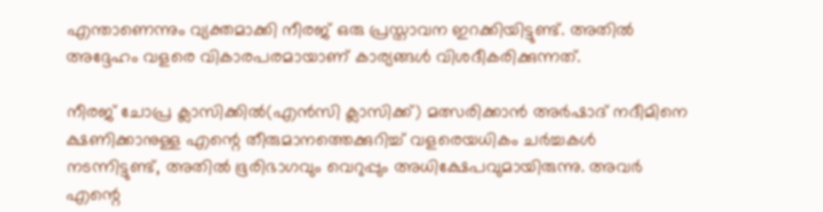എന്താണെന്നും വ്യക്തമാക്കി നീരജ് ഒരു പ്രസ്താവന ഇറക്കിയിട്ടുണ്ട്. അതില്‍ അദ്ദേഹം വളരെ വികാരപരമായാണ് കാര്യങ്ങള്‍ വിശദീകരിക്കുന്നത്.

നീരജ് ചോപ്ര ക്ലാസിക്കില്‍(എന്‍സി ക്ലാസിക്ക്) മത്സരിക്കാന്‍ അര്‍ഷാദ് നദീമിനെ ക്ഷണിക്കാനുള്ള എന്റെ തീരുമാനത്തെക്കുറിച്ച് വളരെയധികം ചര്‍ച്ചകള്‍ നടന്നിട്ടുണ്ട്, അതില്‍ ഭൂരിഭാഗവും വെറുപ്പും അധിക്ഷേപവുമായിരുന്നു. അവര്‍ എന്റെ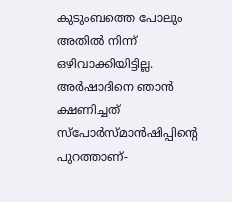കുടുംബത്തെ പോലും അതില്‍ നിന്ന് ഒഴിവാക്കിയിട്ടില്ല. അര്‍ഷാദിനെ ഞാന്‍ ക്ഷണിച്ചത് സ്‌പോര്‍സ്മാന്‍ഷിപ്പിന്റെ പുറത്താണ്-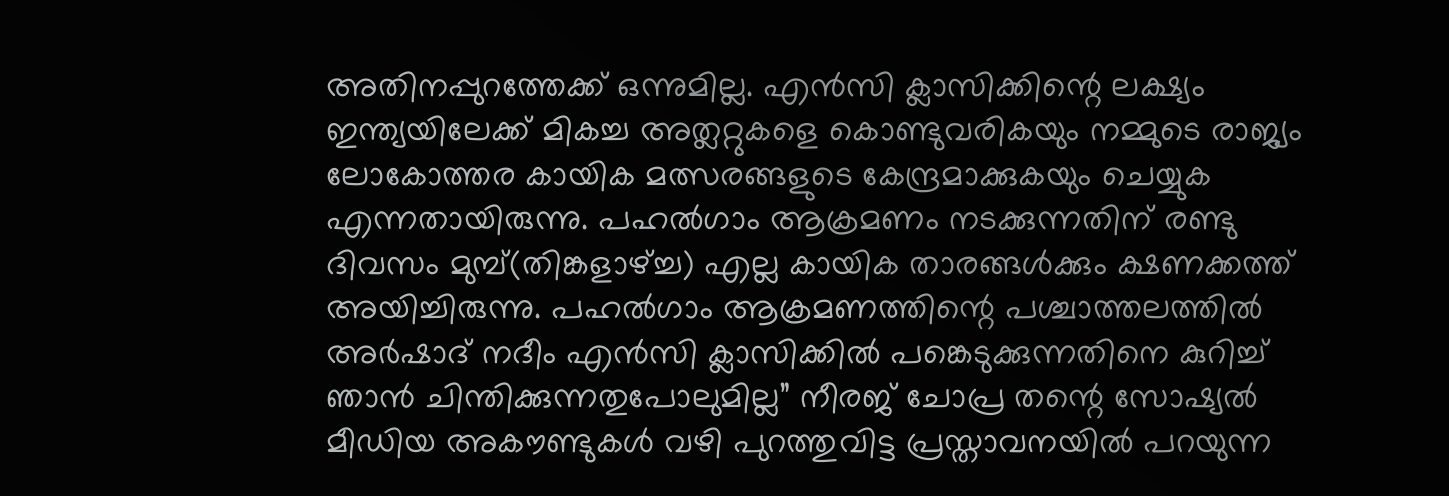അതിനപ്പുറത്തേക്ക് ഒന്നുമില്ല. എന്‍സി ക്ലാസിക്കിന്റെ ലക്ഷ്യം ഇന്ത്യയിലേക്ക് മികച്ച അത്ലറ്റുകളെ കൊണ്ടുവരികയും നമ്മുടെ രാജ്യം ലോകോത്തര കായിക മത്സരങ്ങളുടെ കേന്ദ്രമാക്കുകയും ചെയ്യുക എന്നതായിരുന്നു. പഹല്‍ഗാം ആക്രമണം നടക്കുന്നതിന് രണ്ടു ദിവസം മുമ്പ്(തിങ്കളാഴ്ച്ച) എല്ല കായിക താരങ്ങള്‍ക്കും ക്ഷണക്കത്ത് അയിച്ചിരുന്നു. പഹല്‍ഗാം ആക്രമണത്തിന്റെ പശ്ചാത്തലത്തില്‍ അര്‍ഷാദ് നദീം എന്‍സി ക്ലാസിക്കില്‍ പങ്കെടുക്കുന്നതിനെ കുറിച്ച് ഞാന്‍ ചിന്തിക്കുന്നതുപോലുമില്ല” നീരജ് ചോപ്ര തന്റെ സോഷ്യല്‍ മീഡിയ അകൗണ്ടുകള്‍ വഴി പുറത്തുവിട്ട പ്രസ്താവനയില്‍ പറയുന്ന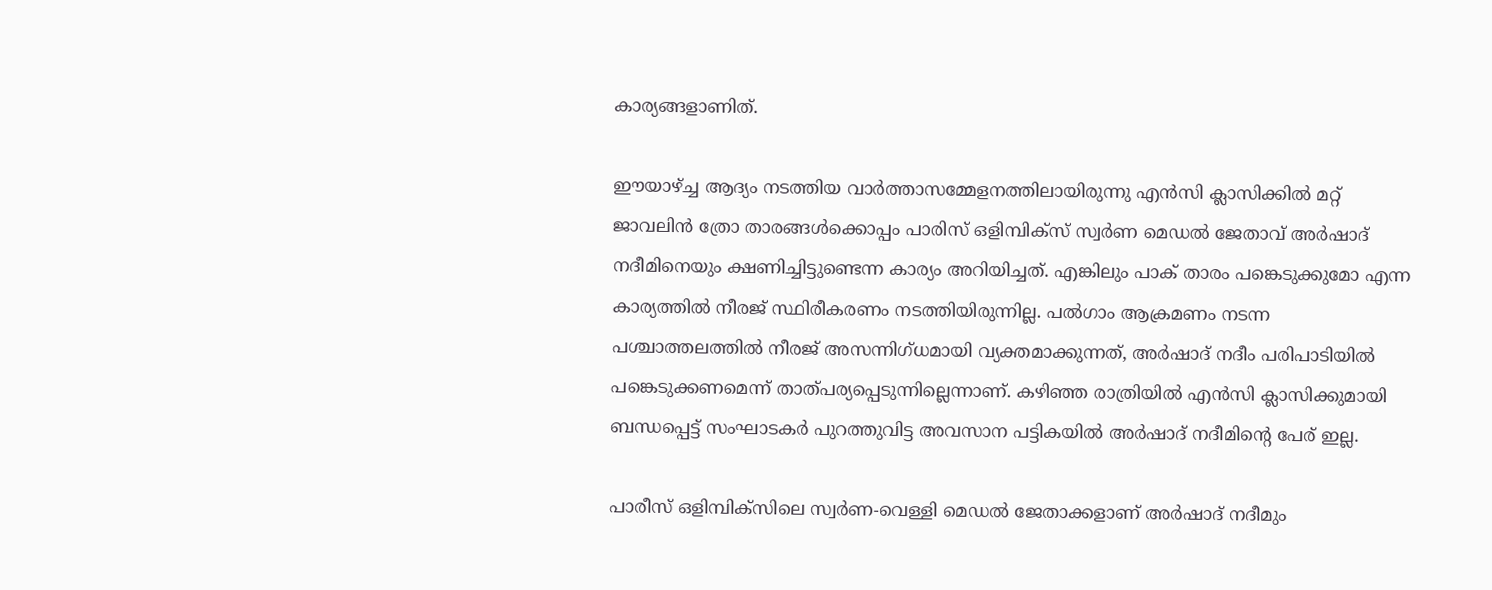കാര്യങ്ങളാണിത്.

ഈയാഴ്ച്ച ആദ്യം നടത്തിയ വാര്‍ത്താസമ്മേളനത്തിലായിരുന്നു എന്‍സി ക്ലാസിക്കില്‍ മറ്റ് ജാവലിന്‍ ത്രോ താരങ്ങള്‍ക്കൊപ്പം പാരിസ് ഒളിമ്പിക്‌സ് സ്വര്‍ണ മെഡല്‍ ജേതാവ് അര്‍ഷാദ് നദീമിനെയും ക്ഷണിച്ചിട്ടുണ്ടെന്ന കാര്യം അറിയിച്ചത്. എങ്കിലും പാക് താരം പങ്കെടുക്കുമോ എന്ന കാര്യത്തില്‍ നീരജ് സ്ഥിരീകരണം നടത്തിയിരുന്നില്ല. പല്‍ഗാം ആക്രമണം നടന്ന പശ്ചാത്തലത്തില്‍ നീരജ് അസന്നിഗ്ധമായി വ്യക്തമാക്കുന്നത്, അര്‍ഷാദ് നദീം പരിപാടിയില്‍ പങ്കെടുക്കണമെന്ന് താത്പര്യപ്പെടുന്നില്ലെന്നാണ്. കഴിഞ്ഞ രാത്രിയില്‍ എന്‍സി ക്ലാസിക്കുമായി ബന്ധപ്പെട്ട് സംഘാടകര്‍ പുറത്തുവിട്ട അവസാന പട്ടികയില്‍ അര്‍ഷാദ് നദീമിന്റെ പേര് ഇല്ല.

പാരീസ് ഒളിമ്പിക്‌സിലെ സ്വര്‍ണ-വെള്ളി മെഡല്‍ ജേതാക്കളാണ് അര്‍ഷാദ് നദീമും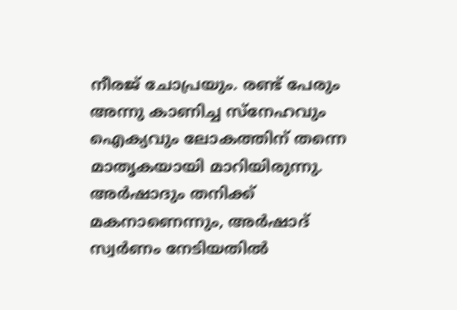നീരജ് ചോപ്രയും. രണ്ട് പേരും അന്നു കാണിച്ച സ്‌നേഹവും ഐക്യവും ലോകത്തിന് തന്നെ മാതൃകയായി മാറിയിരുന്നു. അര്‍ഷാദും തനിക്ക് മകനാണെന്നും, അര്‍ഷാദ് സ്വര്‍ണം നേടിയതില്‍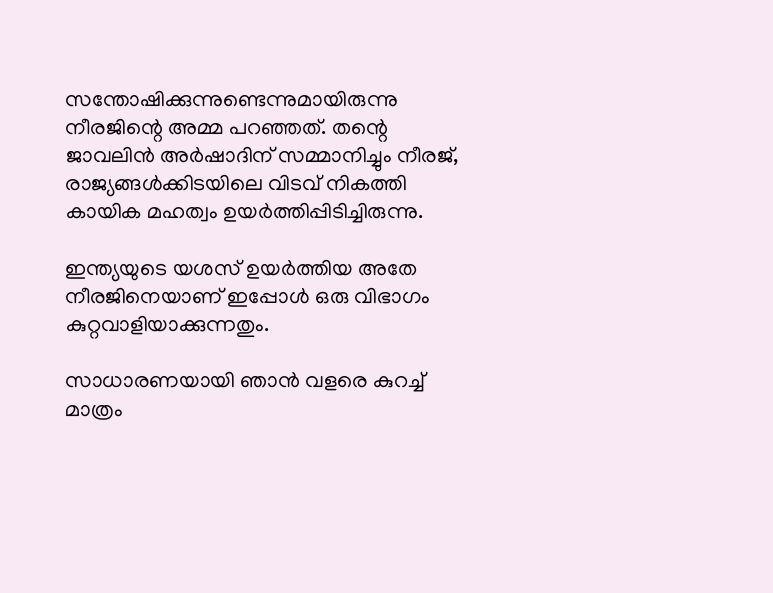സന്തോഷിക്കുന്നുണ്ടെന്നുമായിരുന്നു നീരജിന്റെ അമ്മ പറഞ്ഞത്. തന്റെ ജാവലിന്‍ അര്‍ഷാദിന് സമ്മാനിച്ചും നീരജ്, രാജ്യങ്ങള്‍ക്കിടയിലെ വിടവ് നികത്തി കായിക മഹത്വം ഉയര്‍ത്തിപ്പിടിച്ചിരുന്നു.

ഇന്ത്യയുടെ യശസ് ഉയര്‍ത്തിയ അതേ നീരജിനെയാണ് ഇപ്പോള്‍ ഒരു വിഭാഗം കുറ്റവാളിയാക്കുന്നതും.

സാധാരണയായി ഞാന്‍ വളരെ കുറച്ച് മാത്രം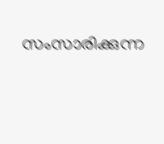സംസാരിക്കുന്ന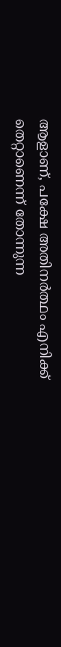ആളാണ്, പക്ഷേ അതിനര്‍ത്ഥം എനിക്ക് തെറ്റാണെന്ന് തോന്നുന്ന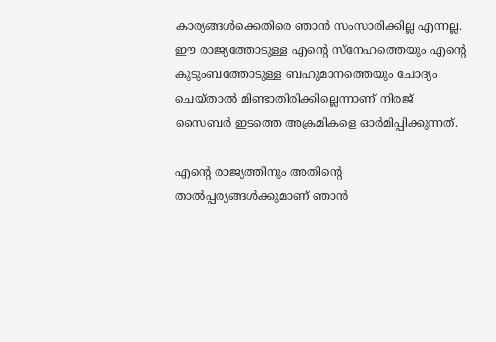കാര്യങ്ങള്‍ക്കെതിരെ ഞാന്‍ സംസാരിക്കില്ല എന്നല്ല. ഈ രാജ്യത്തോടുള്ള എന്റെ സ്‌നേഹത്തെയും എന്റെ കുടുംബത്തോടുള്ള ബഹുമാനത്തെയും ചോദ്യം ചെയ്താല്‍ മിണ്ടാതിരിക്കില്ലെന്നാണ് നിരജ് സൈബര്‍ ഇടത്തെ അക്രമികളെ ഓര്‍മിപ്പിക്കുന്നത്.

എന്റെ രാജ്യത്തിനും അതിന്റെ താല്‍പ്പര്യങ്ങള്‍ക്കുമാണ് ഞാന്‍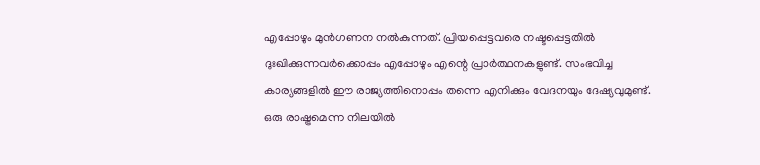എപ്പോഴും മുന്‍ഗണന നല്‍കുന്നത്. പ്രിയപ്പെട്ടവരെ നഷ്ടപ്പെട്ടതില്‍ ദുഃഖിക്കുന്നവര്‍ക്കൊപ്പം എപ്പോഴും എന്റെ പ്രാര്‍ത്ഥനകളുണ്ട്. സംഭവിച്ച കാര്യങ്ങളില്‍ ഈ രാജ്യത്തിനൊപ്പം തന്നെ എനിക്കും വേദനയും ദേഷ്യവുമുണ്ട്. ഒരു രാഷ്ട്രമെന്ന നിലയില്‍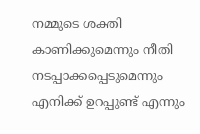നമ്മുടെ ശക്തി കാണിക്കുമെന്നും നീതി നടപ്പാക്കപ്പെടുമെന്നും എനിക്ക് ഉറപ്പുണ്ട് എന്നും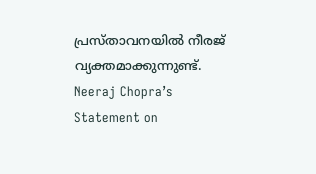പ്രസ്താവനയില്‍ നീരജ് വ്യക്തമാക്കുന്നുണ്ട്.  Neeraj Chopra’s Statement on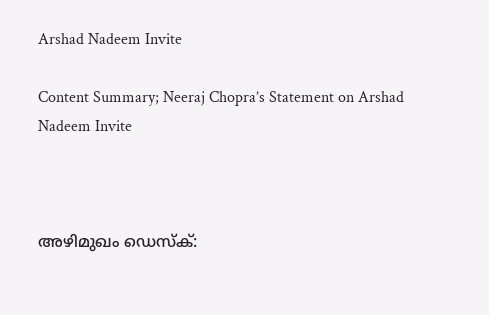Arshad Nadeem Invite

Content Summary; Neeraj Chopra’s Statement on Arshad Nadeem Invite



അഴിമുഖം ഡെസ്‌ക്: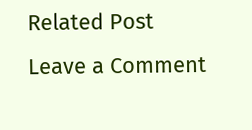Related Post
Leave a Comment